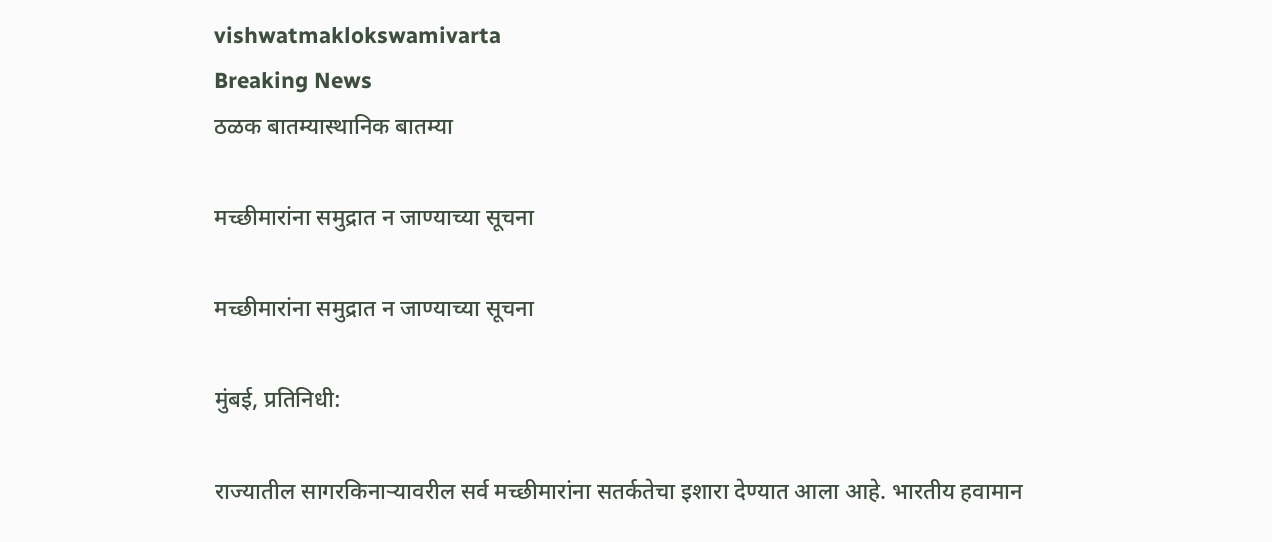vishwatmaklokswamivarta
Breaking News
ठळक बातम्यास्थानिक बातम्या

मच्छीमारांना समुद्रात न जाण्याच्या सूचना

मच्छीमारांना समुद्रात न जाण्याच्या सूचना

मुंबई, प्रतिनिधी:

राज्यातील सागरकिनाऱ्यावरील सर्व मच्छीमारांना सतर्कतेचा इशारा देण्यात आला आहे. भारतीय हवामान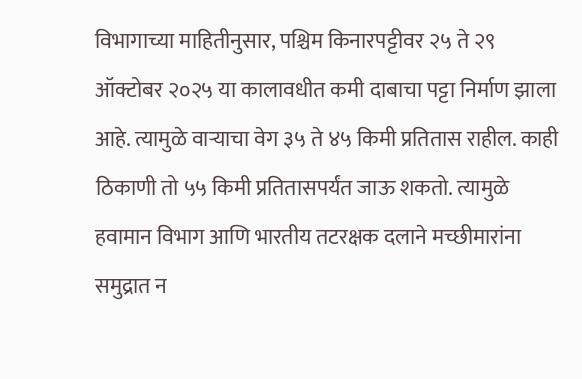विभागाच्या माहितीनुसार, पश्चिम किनारपट्टीवर २५ ते २९ ऑक्टोबर २०२५ या कालावधीत कमी दाबाचा पट्टा निर्माण झाला आहे. त्यामुळे वाऱ्याचा वेग ३५ ते ४५ किमी प्रतितास राहील. काही ठिकाणी तो ५५ किमी प्रतितासपर्यंत जाऊ शकतो. त्यामुळे हवामान विभाग आणि भारतीय तटरक्षक दलाने मच्छीमारांना समुद्रात न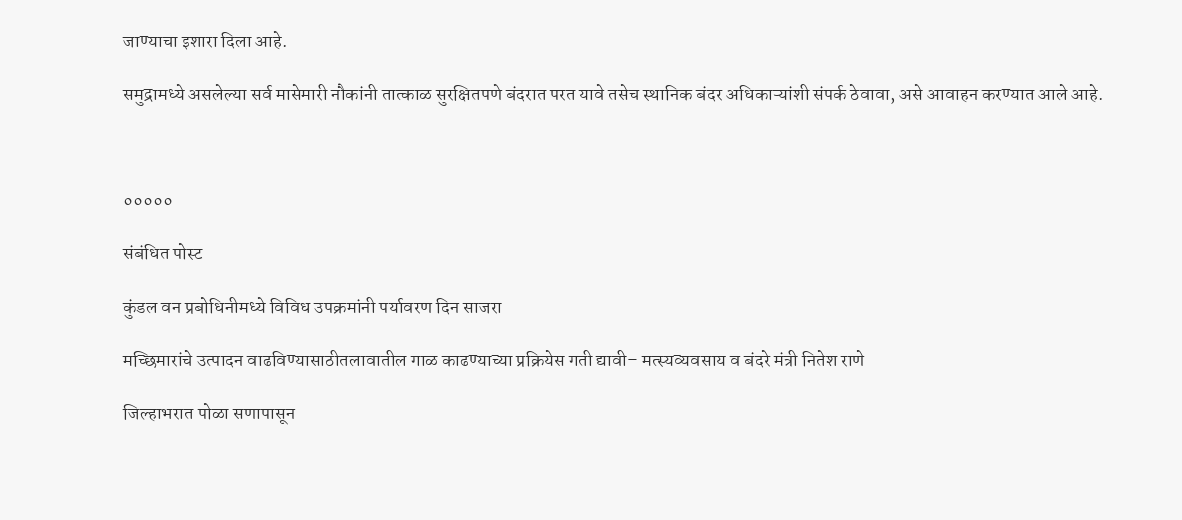जाण्याचा इशारा दिला आहे.

समुद्रामध्ये असलेल्या सर्व मासेमारी नौकांनी तात्काळ सुरक्षितपणे बंदरात परत यावे तसेच स्थानिक बंदर अधिकाऱ्यांशी संपर्क ठेवावा, असे आवाहन करण्यात आले आहे.



०००००

संबंधित पोस्ट

कुंडल वन प्रबोधिनीमध्ये विविध उपक्रमांनी पर्यावरण दिन साजरा

मच्छिमारांचे उत्पादन वाढविण्यासाठीतलावातील गाळ काढण्याच्या प्रक्रियेस गती द्यावी– मत्स्यव्यवसाय व बंदरे मंत्री नितेश राणे

जिल्हाभरात पोळा सणापासून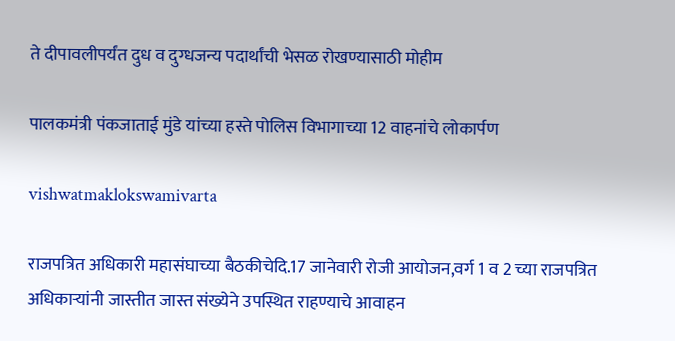ते दीपावलीपर्यंत दुध व दुग्धजन्य पदार्थांची भेसळ रोखण्यासाठी मोहीम

पालकमंत्री पंकजाताई मुंडे यांच्या हस्ते पोलिस विभागाच्या 12 वाहनांचे लोकार्पण

vishwatmaklokswamivarta

राजपत्रित अधिकारी महासंघाच्या बैठकीचेदि.17 जानेवारी रोजी आयोजन,वर्ग 1 व 2 च्या राजपत्रित अधिकाऱ्यांनी जास्तीत जास्त संख्येने उपस्थित राहण्याचे आवाहन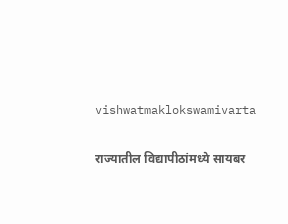vishwatmaklokswamivarta

राज्यातील विद्यापीठांमध्ये सायबर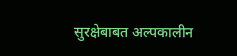सुरक्षेबाबत अल्पकालीन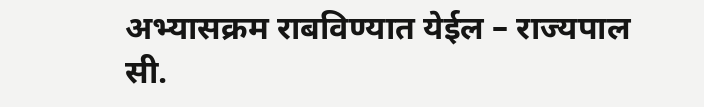अभ्यासक्रम राबविण्यात येईल – राज्यपाल सी.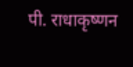पी. राधाकृष्णन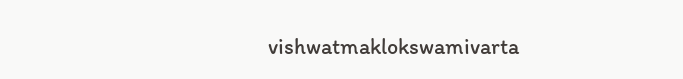vishwatmaklokswamivarta